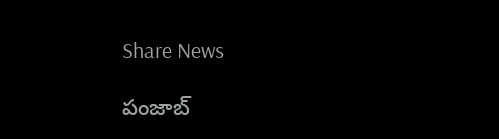Share News

పంజాబ్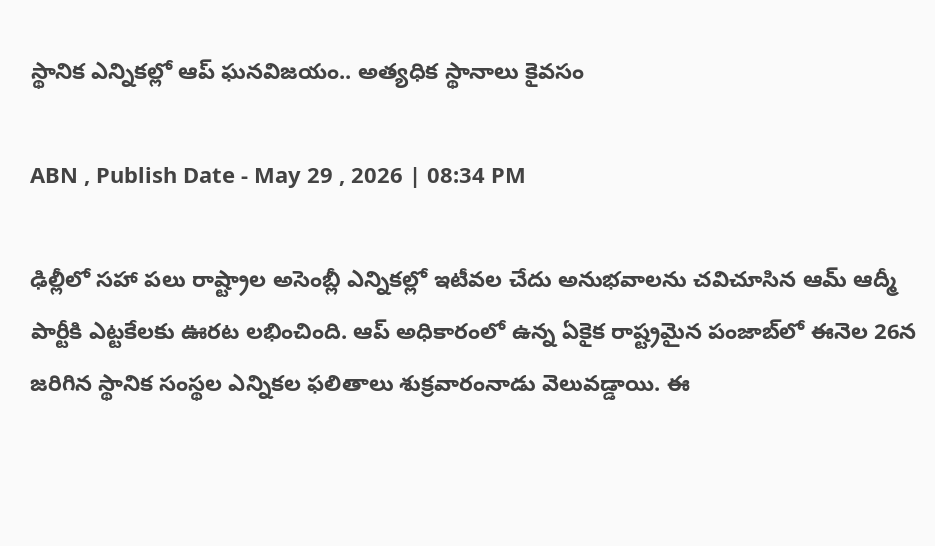స్థానిక ఎన్నికల్లో ఆప్ ఘనవిజయం.. అత్యధిక స్థానాలు కైవసం

ABN , Publish Date - May 29 , 2026 | 08:34 PM

ఢిల్లీలో సహా పలు రాష్ట్రాల అసెంబ్లీ ఎన్నికల్లో ఇటీవల చేదు అనుభవాలను చవిచూసిన ఆమ్ ఆద్మీ పార్టీకి ఎట్టకేలకు ఊరట లభించింది. ఆప్ అధికారంలో ఉన్న ఏకైక రాష్ట్రమైన పంజాబ్‌‌లో ఈనెల 26న జరిగిన స్థానిక సంస్థల ఎన్నికల ఫలితాలు శుక్రవారంనాడు వెలువడ్డాయి. ఈ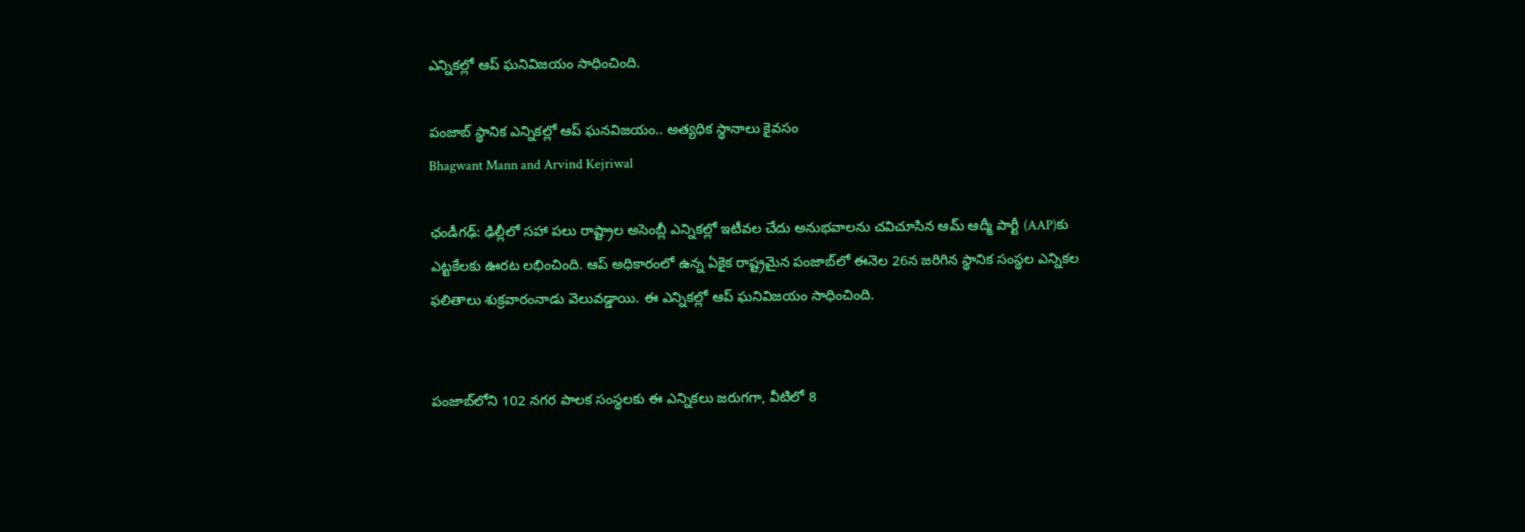ఎన్నికల్లో ఆప్ ఘనివిజయం సాధించింది.

పంజాబ్ స్థానిక ఎన్నికల్లో ఆప్ ఘనవిజయం.. అత్యధిక స్థానాలు కైవసం
Bhagwant Mann and Arvind Kejriwal

ఛండీగఢ్: ఢిల్లీలో సహా పలు రాష్ట్రాల అసెంబ్లీ ఎన్నికల్లో ఇటీవల చేదు అనుభవాలను చవిచూసిన ఆమ్ ఆద్మీ పార్టీ (AAP)కు ఎట్టకేలకు ఊరట లభించింది. ఆప్ అధికారంలో ఉన్న ఏకైక రాష్ట్రమైన పంజాబ్‌‌లో ఈనెల 26న జరిగిన స్థానిక సంస్థల ఎన్నికల ఫలితాలు శుక్రవారంనాడు వెలువడ్డాయి. ఈ ఎన్నికల్లో ఆప్ ఘనివిజయం సాధించింది.


పంజాబ్‌లోని 102 నగర పాలక సంస్థలకు ఈ ఎన్నికలు జరుగగా, వీటిలో 8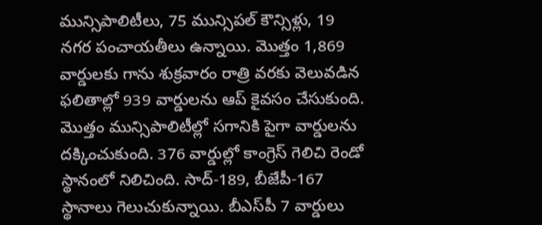మున్సిపాలిటీలు, 75 మున్సిపల్ కౌన్సిళ్లు, 19 నగర పంచాయతీలు ఉన్నాయి. మొత్తం 1,869 వార్డులకు గాను శుక్రవారం రాత్రి వరకు వెలువడిన ఫలితాల్లో 939 వార్డులను ఆప్ కైవసం చేసుకుంది. మొత్తం మున్సిపాలిటీల్లో సగానికి పైగా వార్డులను దక్కించుకుంది. 376 వార్డుల్లో కాంగ్రెస్ గెలిచి రెండో స్థానంలో నిలిచింది. సాద్-189, బీజేపీ-167 స్థానాలు గెలుచుకున్నాయి. బీఎస్‌పీ 7 వార్డులు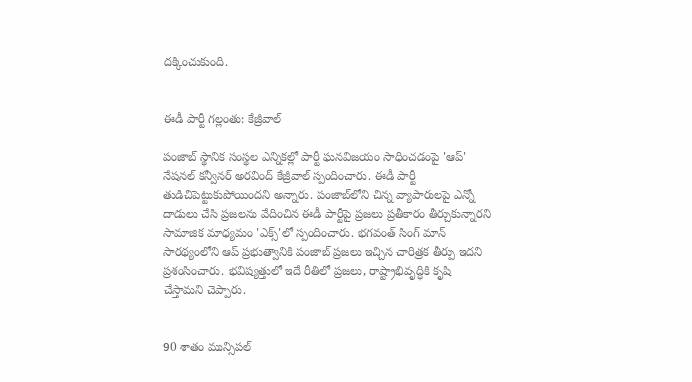దక్కించుకుంది.


ఈడీ పార్టీ గల్లంతు: కేజ్రీవాల్

పంజాబ్ స్థానిక సంస్థల ఎన్నికల్లో పార్టీ ఘనవిజయం సాధించడంపై 'ఆప్' నేషనల్ కన్వీనర్ అరవింద్ కేజ్రీవాల్ స్పందించారు. ఈడీ పార్టీ తుడిచిపెట్టుకుపోయిందని అన్నారు. పంజాబ్‌లోని చిన్న వ్యాపారులపై ఎన్నో దాడులు చేసి ప్రజలను వేదించిన ఈడీ పార్టీపై ప్రజలు ప్రతీకారం తీర్చుకున్నారని సామాజిక మాధ్యమం 'ఎక్స్'లో స్పందించారు. భగవంత్ సింగ్ మాన్ సారథ్యంలోని ఆప్ ప్రభుత్వానికి పంజాబ్ ప్రజలు ఇచ్చిన చారిత్రక తీర్పు ఇదని ప్రశంసించారు. భవిష్యత్తులో ఇదే రీతిలో ప్రజలు, రాష్ట్రాభివృద్ధికి కృషి చేస్తామని చెప్పారు.


90 శాతం మున్సిపల్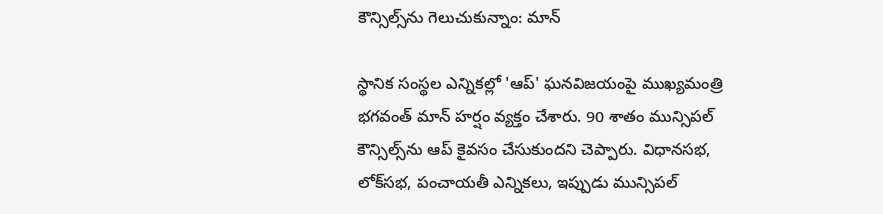కౌన్సిల్స్‌ను గెలుచుకున్నాం: మాన్

స్థానిక సంస్థల ఎన్నికల్లో 'ఆప్' ఘనవిజయంపై ముఖ్యమంత్రి భగవంత్ మాన్ హర్షం వ్యక్తం చేశారు. 90 శాతం మున్సిపల్ కౌన్సిల్స్‌ను ఆప్ కైవసం చేసుకుందని చెప్పారు. విధానసభ, లోక్‌సభ, పంచాయతీ ఎన్నికలు, ఇప్పుడు మున్సిపల్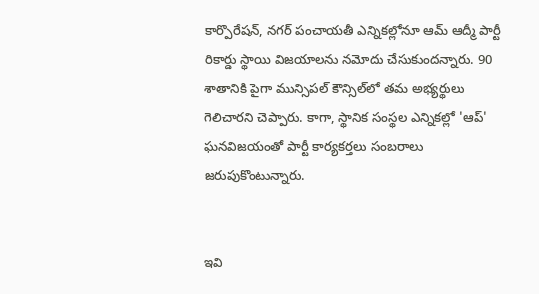కార్పొరేషన్, నగర్ పంచాయతీ ఎన్నికల్లోనూ ఆమ్ ఆద్మీ పార్టీ రికార్డు స్థాయి విజయాలను నమోదు చేసుకుందన్నారు. 90 శాతానికి పైగా మున్సిపల్ కౌన్సిల్‌లో తమ అభ్యర్థులు గెలిచారని చెప్పారు. కాగా, స్థానిక సంస్థల ఎన్నికల్లో 'ఆప్' ఘనవిజయంతో పార్టీ కార్యకర్తలు సంబరాలు జరుపుకొంటున్నారు.


ఇవి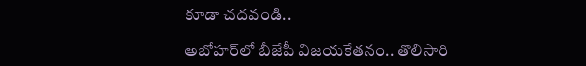కూడా చదవండి..

అబోహర్‌లో బీజేపీ విజయకేతనం.. తొలిసారి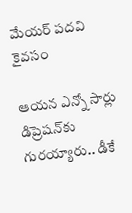మేయర్‌ పదవి కైవసం

ఆయన ఎన్నో సార్లు డిప్రెషన్‌కు గురయ్యారు.. డీకే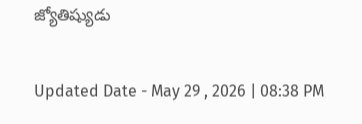జ్యోతిష్యుడు

Updated Date - May 29 , 2026 | 08:38 PM